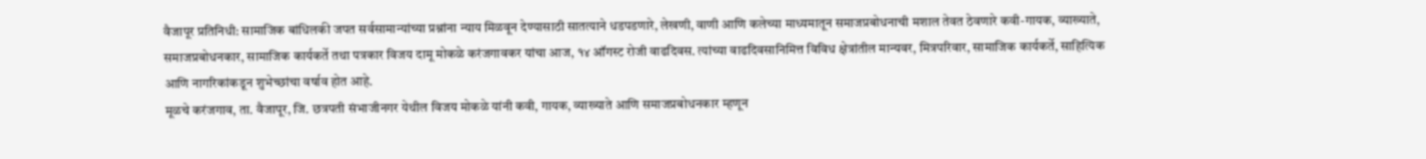वैजापूर प्रतिनिधी: सामाजिक बांधिलकी जपत सर्वसामान्यांच्या प्रश्नांना न्याय मिळवून देण्यासाठी सातत्याने धडपडणारे, लेखणी, वाणी आणि कलेच्या माध्यमातून समाजप्रबोधनाची मशाल तेवत ठेवणारे कवी-गायक, व्याख्याते, समाजप्रबोधनकार, सामाजिक कार्यकर्ते तथा पत्रकार विजय दामू मोकळे करंजगावकर यांचा आज, १४ ऑगस्ट रोजी वाढदिवस. त्यांच्या वाढदिवसानिमित्त विविध क्षेत्रांतील मान्यवर, मित्रपरिवार, सामाजिक कार्यकर्ते, साहित्यिक आणि नागरिकांकडून शुभेच्छांचा वर्षाव होत आहे.
मूळचे करंजगाव, ता. वैजापूर, जि. छत्रपती संभाजीनगर येथील विजय मोकळे यांनी कवी, गायक, व्याख्याते आणि समाजप्रबोधनकार म्हणून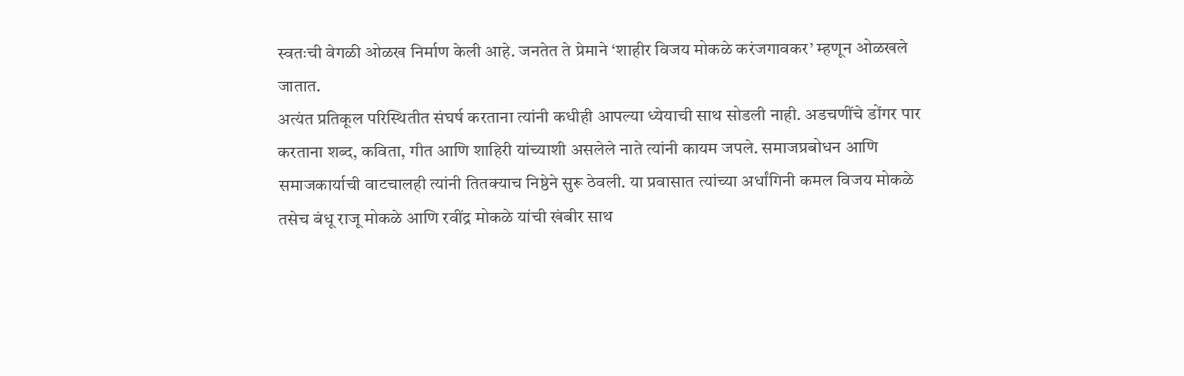स्वतःची वेगळी ओळख निर्माण केली आहे. जनतेत ते प्रेमाने ‘शाहीर विजय मोकळे करंजगावकर’ म्हणून ओळखले जातात.
अत्यंत प्रतिकूल परिस्थितीत संघर्ष करताना त्यांनी कधीही आपल्या ध्येयाची साथ सोडली नाही. अडचणींचे डोंगर पार करताना शब्द, कविता, गीत आणि शाहिरी यांच्याशी असलेले नाते त्यांनी कायम जपले. समाजप्रबोधन आणि समाजकार्याची वाटचालही त्यांनी तितक्याच निष्ठेने सुरू ठेवली. या प्रवासात त्यांच्या अर्धांगिनी कमल विजय मोकळे तसेच बंधू राजू मोकळे आणि रवींद्र मोकळे यांची खंबीर साथ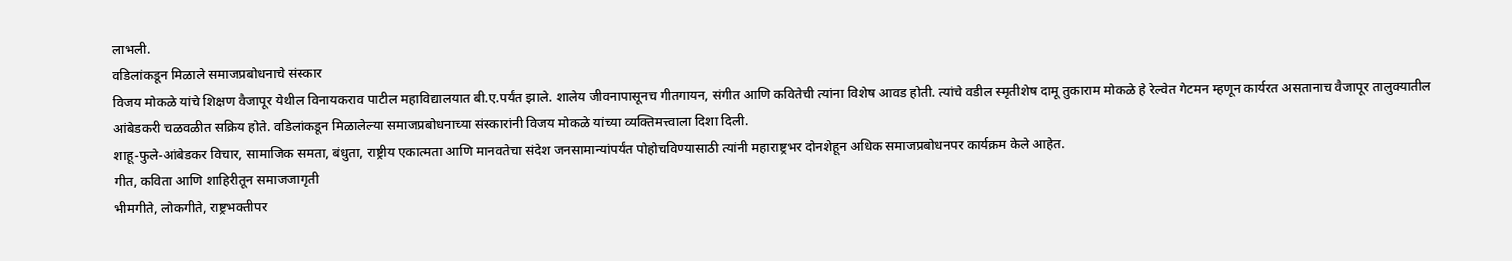लाभली.
वडिलांकडून मिळाले समाजप्रबोधनाचे संस्कार
विजय मोकळे यांचे शिक्षण वैजापूर येथील विनायकराव पाटील महाविद्यालयात बी.ए.पर्यंत झाले. शालेय जीवनापासूनच गीतगायन, संगीत आणि कवितेची त्यांना विशेष आवड होती. त्यांचे वडील स्मृतीशेष दामू तुकाराम मोकळे हे रेल्वेत गेटमन म्हणून कार्यरत असतानाच वैजापूर तालुक्यातील आंबेडकरी चळवळीत सक्रिय होते. वडिलांकडून मिळालेल्या समाजप्रबोधनाच्या संस्कारांनी विजय मोकळे यांच्या व्यक्तिमत्त्वाला दिशा दिली.
शाहू-फुले-आंबेडकर विचार, सामाजिक समता, बंधुता, राष्ट्रीय एकात्मता आणि मानवतेचा संदेश जनसामान्यांपर्यंत पोहोचविण्यासाठी त्यांनी महाराष्ट्रभर दोनशेहून अधिक समाजप्रबोधनपर कार्यक्रम केले आहेत.
गीत, कविता आणि शाहिरीतून समाजजागृती
भीमगीते, लोकगीते, राष्ट्रभक्तीपर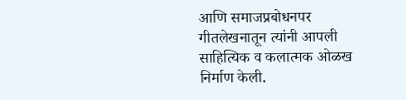आणि समाजप्रबोधनपर गीतलेखनातून त्यांनी आपली साहित्यिक व कलात्मक ओळख निर्माण केली.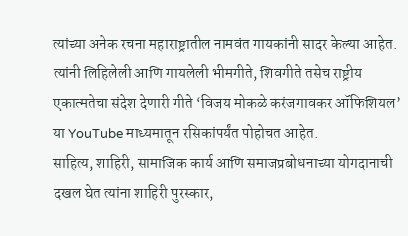त्यांच्या अनेक रचना महाराष्ट्रातील नामवंत गायकांनी सादर केल्या आहेत. त्यांनी लिहिलेली आणि गायलेली भीमगीते, शिवगीते तसेच राष्ट्रीय एकात्मतेचा संदेश देणारी गीते ‘विजय मोकळे करंजगावकर ऑफिशियल’ या YouTube माध्यमातून रसिकांपर्यंत पोहोचत आहेत.
साहित्य, शाहिरी, सामाजिक कार्य आणि समाजप्रबोधनाच्या योगदानाची दखल घेत त्यांना शाहिरी पुरस्कार,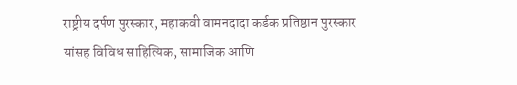राष्ट्रीय दर्पण पुरस्कार, महाकवी वामनदादा कर्डक प्रतिष्ठान पुरस्कार यांसह विविध साहित्यिक, सामाजिक आणि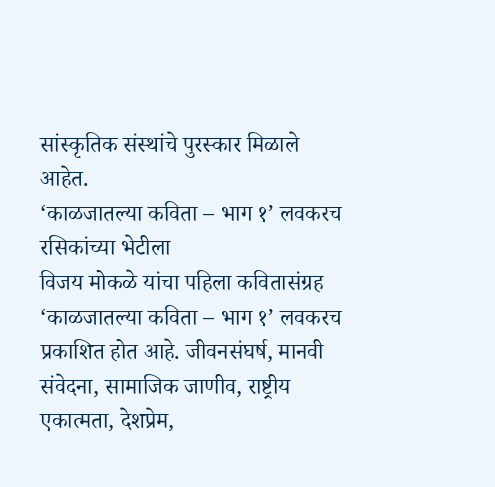सांस्कृतिक संस्थांचे पुरस्कार मिळाले आहेत.
‘काळजातल्या कविता – भाग १’ लवकरच रसिकांच्या भेटीला
विजय मोकळे यांचा पहिला कवितासंग्रह ‘काळजातल्या कविता – भाग १’ लवकरच प्रकाशित होत आहे. जीवनसंघर्ष, मानवी संवेदना, सामाजिक जाणीव, राष्ट्रीय एकात्मता, देशप्रेम,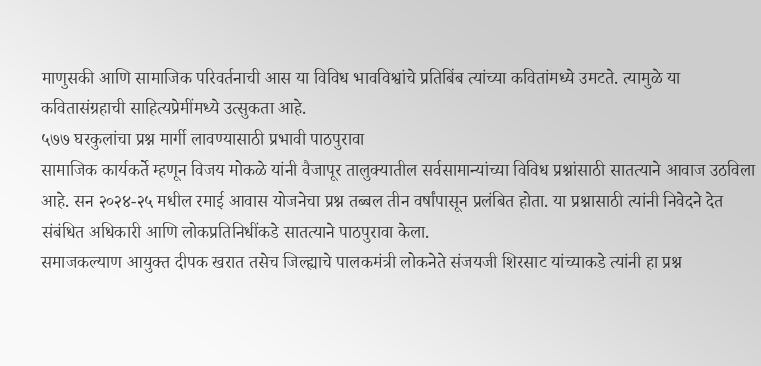माणुसकी आणि सामाजिक परिवर्तनाची आस या विविध भावविश्वांचे प्रतिबिंब त्यांच्या कवितांमध्ये उमटते. त्यामुळे या कवितासंग्रहाची साहित्यप्रेमींमध्ये उत्सुकता आहे.
५७७ घरकुलांचा प्रश्न मार्गी लावण्यासाठी प्रभावी पाठपुरावा
सामाजिक कार्यकर्ते म्हणून विजय मोकळे यांनी वैजापूर तालुक्यातील सर्वसामान्यांच्या विविध प्रश्नांसाठी सातत्याने आवाज उठविला आहे. सन २०२४-२५ मधील रमाई आवास योजनेचा प्रश्न तब्बल तीन वर्षांपासून प्रलंबित होता. या प्रश्नासाठी त्यांनी निवेदने देत संबंधित अधिकारी आणि लोकप्रतिनिधींकडे सातत्याने पाठपुरावा केला.
समाजकल्याण आयुक्त दीपक खरात तसेच जिल्ह्याचे पालकमंत्री लोकनेते संजयजी शिरसाट यांच्याकडे त्यांनी हा प्रश्न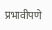प्रभावीपणे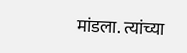मांडला. त्यांच्या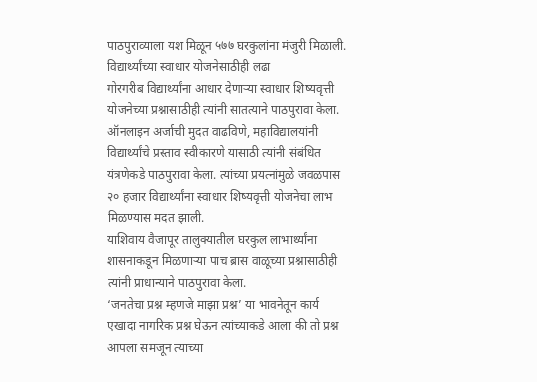पाठपुराव्याला यश मिळून ५७७ घरकुलांना मंजुरी मिळाली.
विद्यार्थ्यांच्या स्वाधार योजनेसाठीही लढा
गोरगरीब विद्यार्थ्यांना आधार देणाऱ्या स्वाधार शिष्यवृत्ती योजनेच्या प्रश्नासाठीही त्यांनी सातत्याने पाठपुरावा केला. ऑनलाइन अर्जाची मुदत वाढविणे, महाविद्यालयांनी विद्यार्थ्यांचे प्रस्ताव स्वीकारणे यासाठी त्यांनी संबंधित यंत्रणेकडे पाठपुरावा केला. त्यांच्या प्रयत्नांमुळे जवळपास २० हजार विद्यार्थ्यांना स्वाधार शिष्यवृत्ती योजनेचा लाभ मिळण्यास मदत झाली.
याशिवाय वैजापूर तालुक्यातील घरकुल लाभार्थ्यांना शासनाकडून मिळणाऱ्या पाच ब्रास वाळूच्या प्रश्नासाठीही त्यांनी प्राधान्याने पाठपुरावा केला.
‘जनतेचा प्रश्न म्हणजे माझा प्रश्न’ या भावनेतून कार्य
एखादा नागरिक प्रश्न घेऊन त्यांच्याकडे आला की तो प्रश्न आपला समजून त्याच्या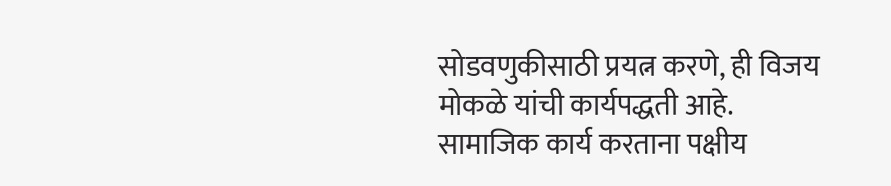सोडवणुकीसाठी प्रयत्न करणे, ही विजय मोकळे यांची कार्यपद्धती आहे. सामाजिक कार्य करताना पक्षीय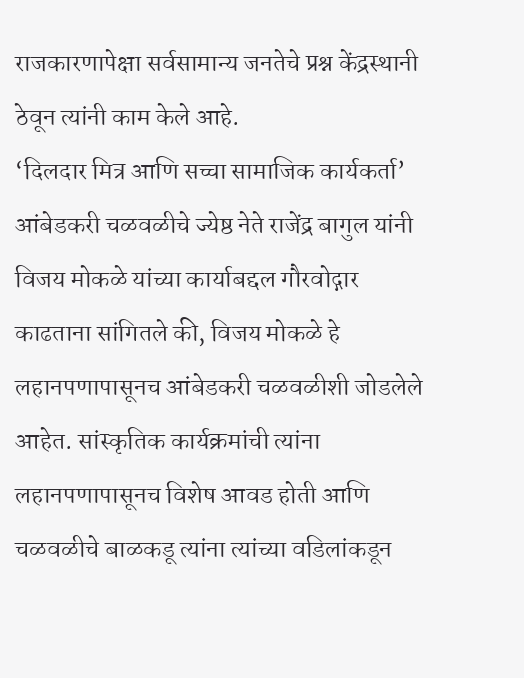राजकारणापेक्षा सर्वसामान्य जनतेचे प्रश्न केंद्रस्थानी ठेवून त्यांनी काम केले आहे.
‘दिलदार मित्र आणि सच्चा सामाजिक कार्यकर्ता’
आंबेडकरी चळवळीचे ज्येष्ठ नेते राजेंद्र बागुल यांनी विजय मोकळे यांच्या कार्याबद्दल गौरवोद्गार काढताना सांगितले की, विजय मोकळे हे लहानपणापासूनच आंबेडकरी चळवळीशी जोडलेले आहेत. सांस्कृतिक कार्यक्रमांची त्यांना लहानपणापासूनच विशेष आवड होती आणि चळवळीचे बाळकडू त्यांना त्यांच्या वडिलांकडून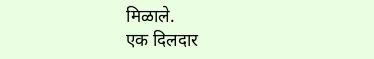मिळाले.
एक दिलदार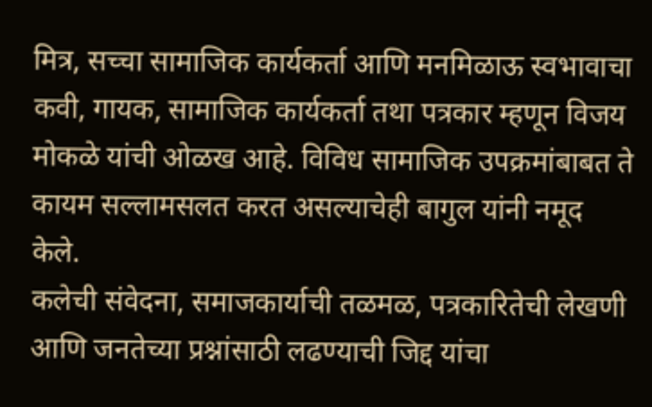मित्र, सच्चा सामाजिक कार्यकर्ता आणि मनमिळाऊ स्वभावाचा कवी, गायक, सामाजिक कार्यकर्ता तथा पत्रकार म्हणून विजय मोकळे यांची ओळख आहे. विविध सामाजिक उपक्रमांबाबत ते कायम सल्लामसलत करत असल्याचेही बागुल यांनी नमूद केले.
कलेची संवेदना, समाजकार्याची तळमळ, पत्रकारितेची लेखणी आणि जनतेच्या प्रश्नांसाठी लढण्याची जिद्द यांचा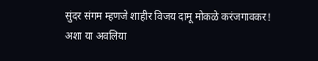सुंदर संगम म्हणजे शाहीर विजय दामू मोकळे करंजगावकर!
अशा या अवलिया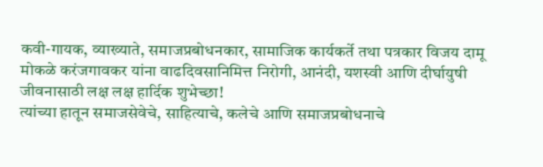कवी-गायक, व्याख्याते, समाजप्रबोधनकार, सामाजिक कार्यकर्ते तथा पत्रकार विजय दामू मोकळे करंजगावकर यांना वाढदिवसानिमित्त निरोगी, आनंदी, यशस्वी आणि दीर्घायुषी जीवनासाठी लक्ष लक्ष हार्दिक शुभेच्छा!
त्यांच्या हातून समाजसेवेचे, साहित्याचे, कलेचे आणि समाजप्रबोधनाचे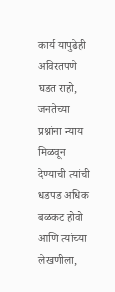कार्य यापुढेही अविरतपणे घडत राहो, जनतेच्या प्रश्नांना न्याय मिळवून देण्याची त्यांची धडपड अधिक बळकट होवो आणि त्यांच्या लेखणीला,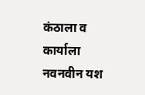कंठाला व कार्याला नवनवीन यश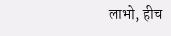लाभो, हीच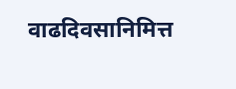वाढदिवसानिमित्त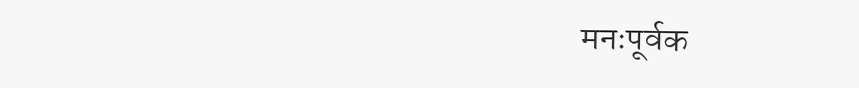मनःपूर्वक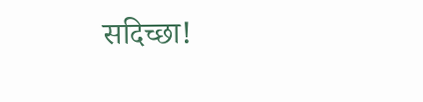सदिच्छा!